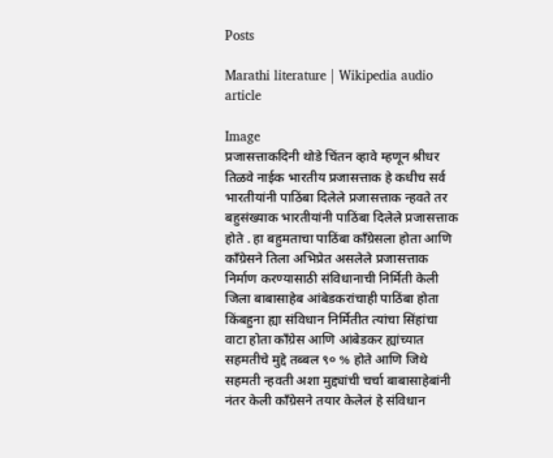Posts

Marathi literature | Wikipedia audio article

Image
प्रजासत्ताकदिनी थोडे चिंतन व्हावे म्हणून श्रीधर तिळवे नाईक भारतीय प्रजासत्ताक हे कधीच सर्व भारतीयांनी पाठिंबा दिलेले प्रजासत्ताक न्हवते तर बहुसंख्याक भारतीयांनी पाठिंबा दिलेले प्रजासत्ताक होते . हा बहुमताचा पाठिंबा काँग्रेसला होता आणि काँग्रेसने तिला अभिप्रेत असलेले प्रजासत्ताक निर्माण करण्यासाठी संविधानाची निर्मिती केली जिला बाबासाहेब आंबेडकरांचाही पाठिंबा होता किंबहुना ह्या संविधान निर्मितीत त्यांचा सिंहांचा वाटा होता काँग्रेस आणि आंबेडकर ह्यांच्यात सहमतीचे मुद्दे तब्बल ९० % होते आणि जिथे सहमती न्हवती अशा मुद्द्यांची चर्चा बाबासाहेबांनी नंतर केली काँग्रेसने तयार केलेलं हे संविधान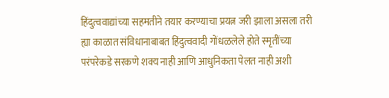हिंदुत्ववाद्यांच्या सहमतीने तयार करण्याचा प्रयत्न जरी झाला असला तरी ह्या काळात संविधानाबाबत हिंदुत्ववादी गोंधळलेले होते स्मृतींच्या परंपरेकडे सरकणे शक्य नाही आणि आधुनिकता पेलत नाही अशी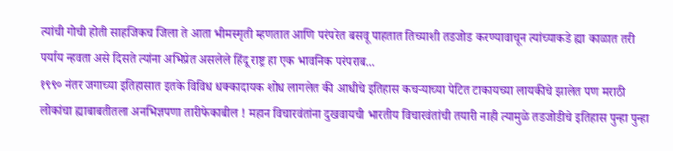त्यांची गोची होती साहजिकच जिला ते आता भीमस्मृती म्हणतात आणि परंपरेत बसवू पाहतात तिच्याशी तडजोड करण्यावाचून त्यांच्याकडे ह्या काळात तरी पर्याय न्हवता असे दिसते त्यांना अभिप्रेत असलेले हिंदू राष्ट्र हा एक भावनिक परंपराब...
१९९० नंतर जगाच्या इतिहासात इतके विविध धक्कादायक शोध लागलेत की आधीचे इतिहास कचऱ्याच्या पेटित टाकायच्या लायकीचे झालेत पण मराठी लोकांचा ह्याबाबतीतला अनभिज्ञपणा तारीफेकाबील ! महान विचारवंतांना दुखवायची भारतीय विचारवंतांची तयारी नाही त्यामुळे तडजोडीचे इतिहास पुन्हा पुन्हा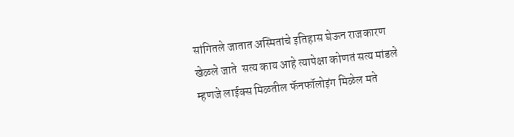सांगितले जातात अस्मितांचे इतिहास घेऊन राजकारण खेळले जाते  सत्य काय आहे त्यापेक्षा कोणतं सत्य मांडले म्हणजे लाईक्स मिळतील फॅनफॉलोइंग मिळेल मते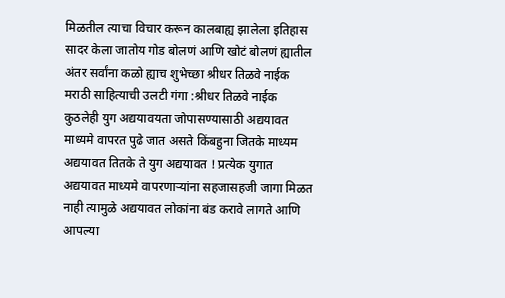मिळतील त्याचा विचार करून कालबाह्य झालेला इतिहास सादर केला जातोय गोड बोलणं आणि खोटं बोलणं ह्यातील अंतर सर्वांना कळो ह्याच शुभेच्छा श्रीधर तिळवे नाईक
मराठी साहित्याची उलटी गंगा :श्रीधर तिळवे नाईक  कुठलेही युग अद्ययावयता जोपासण्यासाठी अद्ययावत माध्यमे वापरत पुढे जात असते किंबहुना जितके माध्यम अद्ययावत तितके ते युग अद्ययावत ! प्रत्येक युगात अद्ययावत माध्यमे वापरणाऱ्यांना सहजासहजी जागा मिळत नाही त्यामुळे अद्ययावत लोकांना बंड करावे लागते आणि आपल्या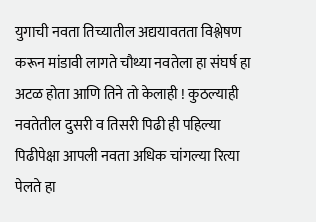युगाची नवता तिच्यातील अद्ययावतता विश्लेषण करून मांडावी लागते चौथ्या नवतेला हा संघर्ष हा अटळ होता आणि तिने तो केलाही ! कुठल्याही  नवतेतील दुसरी व तिसरी पिढी ही पहिल्या पिढीपेक्षा आपली नवता अधिक चांगल्या रित्या पेलते हा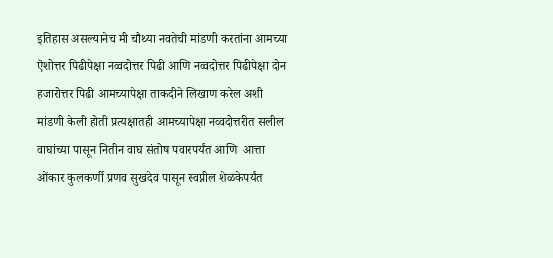इतिहास असल्यानेच मी चौथ्या नवतेची मांडणी करतांना आमच्या ऎशोत्तर पिढीपेक्षा नव्वदोत्तर पिढी आणि नव्वदोत्तर पिढीपेक्षा दोन हजारोत्तर पिढी आमच्यापेक्षा ताकदीने लिखाण करेल अशी मांडणी केली होती प्रत्यक्षातही आमच्यापेक्षा नव्वदोत्तरीत सलील वाघांच्या पासून नितीन वाघ संतोष पवारपर्यंत आणि  आत्ता ओंकार कुलकर्णी प्रणव सुखदेव पासून स्वप्नील शेळकेपर्यंत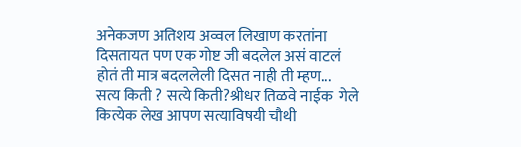अनेकजण अतिशय अव्वल लिखाण करतांना दिसतायत पण एक गोष्ट जी बदलेल असं वाटलं होतं ती मात्र बदललेली दिसत नाही ती म्हण...
सत्य किती ? सत्ये किती?श्रीधर तिळवे नाईक  गेले कित्येक लेख आपण सत्याविषयी चौथी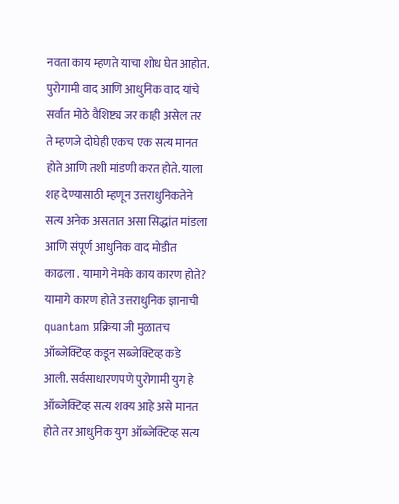नवता काय म्हणते याचा शोध घेत आहोत. पुरोगामी वाद आणि आधुनिक वाद यांचे सर्वात मोठे वैशिष्ट्य जर काही असेल तर ते म्हणजे दोघेही एकच एक सत्य मानत होते आणि तशी मांडणी करत होते. याला शह देण्यासाठी म्हणून उत्तराधुनिकतेने सत्य अनेक असतात असा सिद्धांत मांडला आणि संपूर्ण आधुनिक वाद मोडीत काढला . यामागे नेमके काय कारण होते? यामागे कारण होते उत्तराधुनिक ज्ञानाची quantam प्रक्रिया जी मुळातच ऑब्जेक्टिव्ह कडून सब्जेक्टिव्ह कडे आली. सर्वसाधारणपणे पुरोगामी युग हे ऑब्जेक्टिव्ह सत्य शक्य आहे असे मानत होते तर आधुनिक युग ऑब्जेक्टिव्ह सत्य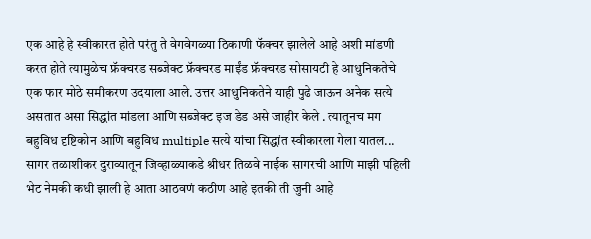एक आहे हे स्वीकारत होते परंतु ते वेगवेगळ्या ठिकाणी फॅक्चर झालेले आहे अशी मांडणी करत होते त्यामुळेच फ्रॅक्चरड सब्जेक्ट फ्रॅक्चरड माईंड फ्रॅक्चरड सोसायटी हे आधुनिकतेचे एक फार मोठे समीकरण उदयाला आले. उत्तर आधुनिकतेने याही पुढे जाऊन अनेक सत्ये असतात असा सिद्धांत मांडला आणि सब्जेक्ट इज डेड असे जाहीर केले . त्यातूनच मग बहुविध दृष्टिकोन आणि बहुविध multiple सत्ये यांचा सिद्धांत स्वीकारला गेला यातल...
सागर तळाशीकर दुराव्यातून जिव्हाळ्याकडे श्रीधर तिळवे नाईक सागरची आणि माझी पहिली भेट नेमकी कधी झाली हे आता आठवणं कठीण आहे इतकी ती जुनी आहे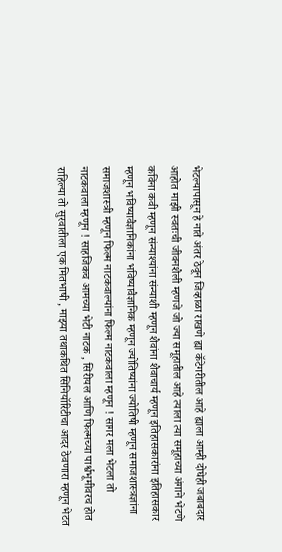भेटल्यापासून हे नाते अंतर ठेवून जिव्हाळा राखणे ह्या कॅटेगरीतील आहे ह्याला आम्ही दोघेही जबाबदार आहोत माझी स्वतःची जीवनशैली म्हणजे जो ज्या समूहातील आहे त्याला त्या समूहाच्या अंगाने भेटणे कविंना कवी म्हणून संन्याश्यांना संन्याशी म्हणून शैवांना शैवाचार्य म्हणून इतिहासकारांना इतिहासकार म्हणून भविष्यावैज्ञानिकांना भविष्यावैज्ञानिक म्हणून ज्योतिष्यांना ज्योतिषी म्हणून समाजशास्त्रज्ञांना समाजशास्त्री म्हणून फिल्म नाटकवाल्यांना फिल्म नाटकवाला म्हणून ! सागर मला भेटला तो नाटकवाला म्हणून ! साहजिकच आमच्या भेटी नाटक , सिरीयल आणि फिल्मच्या पार्श्वभूमीवरच होत राहिल्या तो सुरवातीला एक मितभाषी , माझ्या तथाकथित सिनियॉरिटीचा आदर ठेवणारा म्हणून भेटत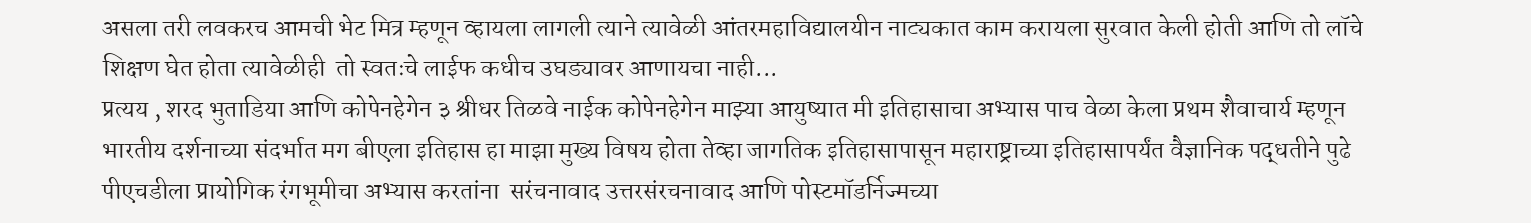असला तरी लवकरच आमची भेट मित्र म्हणून व्हायला लागली त्याने त्यावेळी आंतरमहाविद्यालयीन नाट्यकात काम करायला सुरवात केली होती आणि तो लॉचे शिक्षण घेत होता त्यावेळीही  तो स्वतःचे लाईफ कधीच उघड्यावर आणायचा नाही...
प्रत्यय , शरद भुताडिया आणि कोपेनहेगेन ३ श्रीधर तिळवे नाईक कोपेनहेगेन माझ्या आयुष्यात मी इतिहासाचा अभ्यास पाच वेळा केला प्रथम शैवाचार्य म्हणून  भारतीय दर्शनाच्या संदर्भात मग बीएला इतिहास हा माझा मुख्य विषय होता तेव्हा जागतिक इतिहासापासून महाराष्ट्राच्या इतिहासापर्यंत वैज्ञानिक पद्धतीने पुढे पीएचडीला प्रायोगिक रंगभूमीचा अभ्यास करतांना  सरंचनावाद उत्तरसंरचनावाद आणि पोस्टमॉडर्निज्मच्या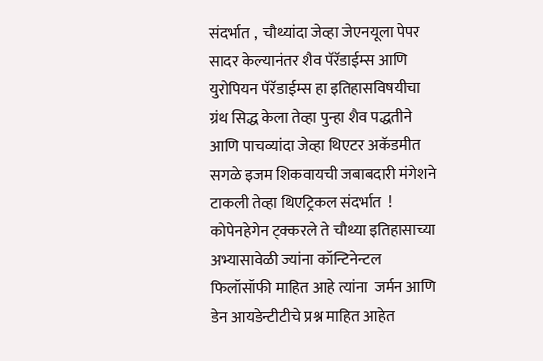संदर्भात ,  चौथ्यांदा जेव्हा जेएनयूला पेपर सादर केल्यानंतर शैव पॅरॅडाईम्स आणि युरोपियन पॅरॅडाईम्स हा इतिहासविषयीचा  ग्रंथ सिद्ध केला तेव्हा पुन्हा शैव पद्धतीने आणि पाचव्यांदा जेव्हा थिएटर अकॅडमीत सगळे इजम शिकवायची जबाबदारी मंगेशने टाकली तेव्हा थिएट्रिकल संदर्भात  ! कोपेनहेगेन ट्क्करले ते चौथ्या इतिहासाच्या अभ्यासावेळी ज्यांना कॉन्टिनेन्टल फिलॉसॉफी माहित आहे त्यांना  जर्मन आणि डेन आयडेन्टीटीचे प्रश्न माहित आहेत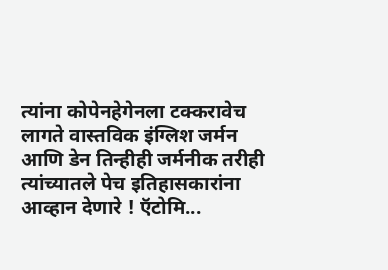त्यांना कोपेनहेगेनला टक्करावेच लागते वास्तविक इंग्लिश जर्मन आणि डेन तिन्हीही जर्मनीक तरीही त्यांच्यातले पेच इतिहासकारांना आव्हान देणारे ! ऍटोमि...